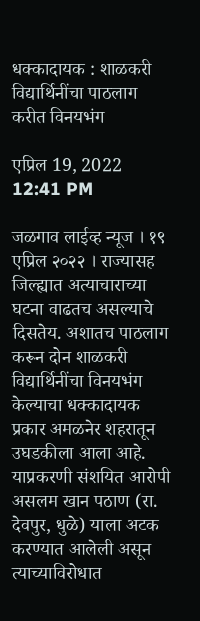धक्कादायक : शाळकरी विद्यार्थिनींचा पाठलाग करीत विनयभंग

एप्रिल 19, 2022 12:41 PM

जळगाव लाईव्ह न्यूज । १९ एप्रिल २०२२ । राज्यासह जिल्ह्यात अत्याचाराच्या घटना वाढतच असल्याचे दिसतेय. अशातच पाठलाग करून दोन शाळकरी विद्यार्थिनींचा विनयभंग केल्याचा धक्कादायक प्रकार अमळनेर शहरातून उघडकीला आला आहे. याप्रकरणी संशयित आरोपी असलम खान पठाण (रा. देवपुर, धुळे) याला अटक करण्यात आलेली असून त्याच्याविरोधात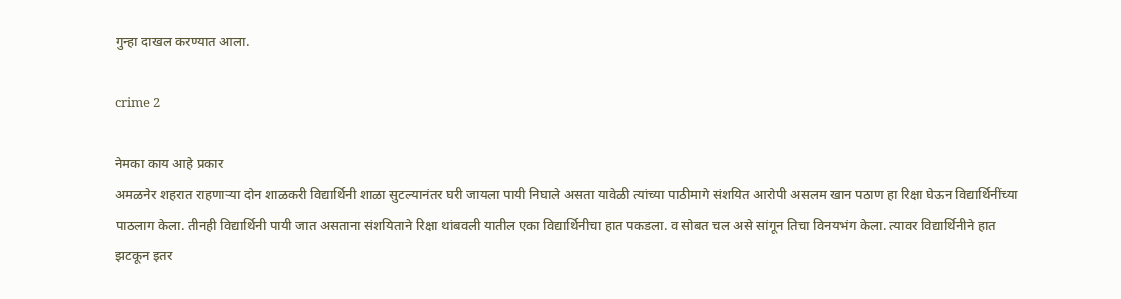गुन्हा दाखल करण्यात आला.

crime 2

नेमका काय आहे प्रकार
अमळनेर शहरात राहणाऱ्या दोन शाळकरी विद्यार्थिनी शाळा सुटल्यानंतर घरी जायला पायी निघाले असता यावेळी त्यांच्या पाठीमागे संशयित आरोपी असलम खान पठाण हा रिक्षा घेऊन विद्यार्थिनींच्या पाठलाग केला. तीनही विद्यार्थिनी पायी जात असताना संशयिताने रिक्षा थांबवली यातील एका विद्यार्थिनीचा हात पकडला. व सोबत चल असे सांगून तिचा विनयभंग केला. त्यावर विद्यार्थिनीने हात झटकून इतर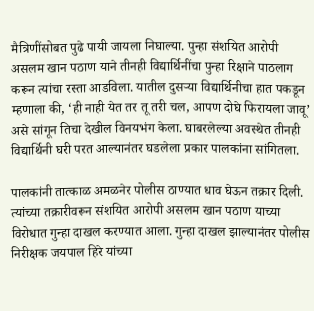मैत्रिणींसोबत पुढे पायी जायला निघाल्या. पुन्हा संशयित आरोपी असलम खान पठाण याने तीनही विद्यार्थिनींचा पुन्हा रिक्षाने पाठलाग करून त्यांचा रस्ता आडविला. यातील दुसऱ्या विद्यार्थिनीचा हात पकडून म्हणाला की, ‘ही नाही येत तर तू तरी चल, आपण दोघे फिरायला जावू’ असे सांगून तिचा देखील विनयभंग केला. घाबरलेल्या अवस्थेत तीनही विद्यार्थिनी घरी परत आल्यानंतर घडलेला प्रकार पालकांना सांगितला.

पालकांनी तात्काळ अमळनेर पोलीस ठाण्यात धाव घेऊन तक्रार दिली. त्यांच्या तक्रारीवरून संशयित आरोपी असलम खान पठाण याच्या विरोधात गुन्हा दाखल करण्यात आला. गुन्हा दाखल झाल्यानंतर पोलीस निरीक्षक जयपाल हिरे यांच्या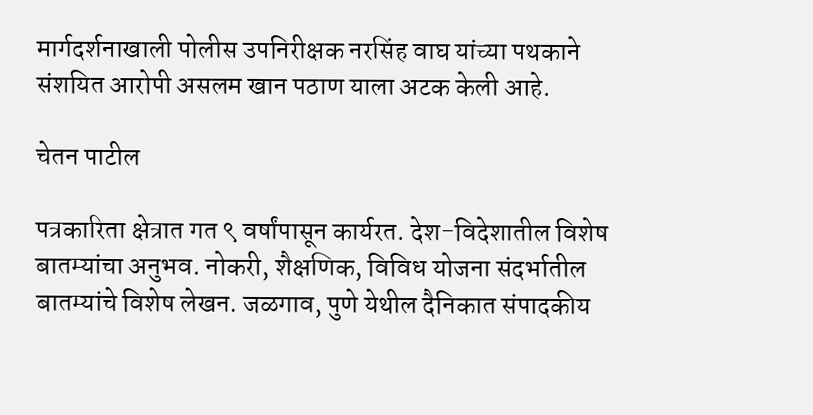मार्गदर्शनाखाली पोलीस उपनिरीक्षक नरसिंह वाघ यांच्या पथकाने संशयित आरोपी असलम खान पठाण याला अटक केली आहे.

चेतन पाटील

पत्रकारिता क्षेत्रात गत ९ वर्षांपासून कार्यरत. देश-विदेशातील विशेष बातम्यांचा अनुभव. नोकरी, शैक्षणिक, विविध योजना संदर्भातील बातम्यांचे विशेष लेखन. जळगाव, पुणे येथील दैनिकात संपादकीय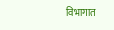विभागात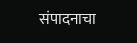संपादनाचा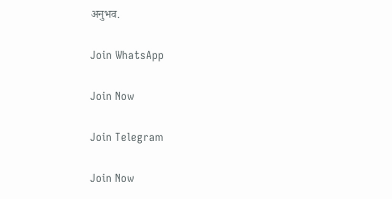अनुभव.

Join WhatsApp

Join Now

Join Telegram

Join Now